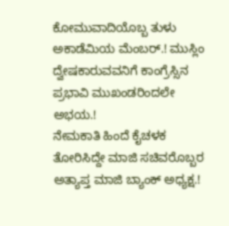ಕೋಮುವಾದಿಯೊಬ್ಬ ತುಳು ಅಕಾಡೆಮಿಯ ಮೆಂಬರ್.! ಮುಸ್ಲಿಂ ದ್ವೇಷಕಾರುವವನಿಗೆ ಕಾಂಗ್ರೆಸ್ಸಿನ ಪ್ರಭಾವಿ ಮುಖಂಡರಿಂದಲೇ ಅಭಯ.!
ನೇಮಕಾತಿ ಹಿಂದೆ ಕೈಚಳಕ ತೋರಿಸಿದ್ದೇ ಮಾಜಿ ಸಚಿವರೊಬ್ಬರ ಅತ್ಯಾಪ್ತ ಮಾಜಿ ಬ್ಯಾಂಕ್ ಅಧ್ಯಕ್ಷ.!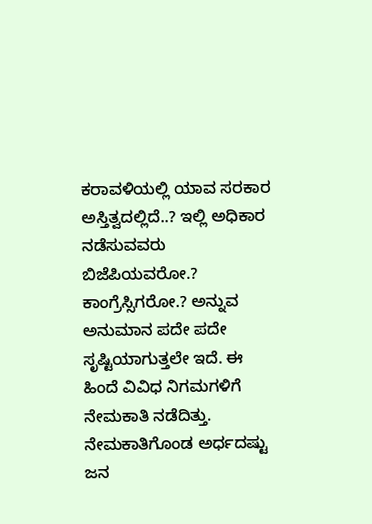ಕರಾವಳಿಯಲ್ಲಿ ಯಾವ ಸರಕಾರ ಅಸ್ತಿತ್ವದಲ್ಲಿದೆ..? ಇಲ್ಲಿ ಅಧಿಕಾರ ನಡೆಸುವವರು ಬಿಜೆಪಿಯವರೋ.? ಕಾಂಗ್ರೆಸ್ಸಿಗರೋ.? ಅನ್ನುವ ಅನುಮಾನ ಪದೇ ಪದೇ ಸೃಷ್ಟಿಯಾಗುತ್ತಲೇ ಇದೆ. ಈ ಹಿಂದೆ ವಿವಿಧ ನಿಗಮಗಳಿಗೆ ನೇಮಕಾತಿ ನಡೆದಿತ್ತು. ನೇಮಕಾತಿಗೊಂಡ ಅರ್ಧದಷ್ಟು ಜನ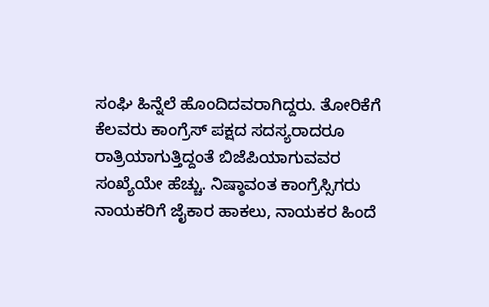ಸಂಘಿ ಹಿನ್ನೆಲೆ ಹೊಂದಿದವರಾಗಿದ್ದರು. ತೋರಿಕೆಗೆ ಕೆಲವರು ಕಾಂಗ್ರೆಸ್ ಪಕ್ಷದ ಸದಸ್ಯರಾದರೂ ರಾತ್ರಿಯಾಗುತ್ತಿದ್ದಂತೆ ಬಿಜೆಪಿಯಾಗುವವರ ಸಂಖ್ಯೆಯೇ ಹೆಚ್ಚು. ನಿಷ್ಠಾವಂತ ಕಾಂಗ್ರೆಸ್ಸಿಗರು ನಾಯಕರಿಗೆ ಜೈಕಾರ ಹಾಕಲು, ನಾಯಕರ ಹಿಂದೆ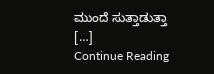ಮುಂದೆ ಸುತ್ತಾಡುತ್ತಾ […]
Continue Reading